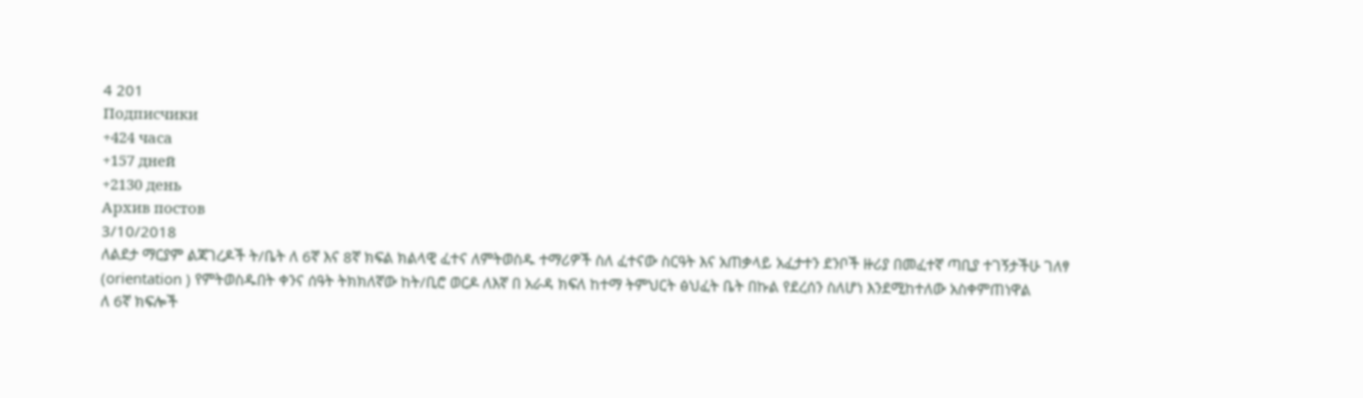4 201
Подписчики
+424 часа
+157 дней
+2130 день
Архив постов
3/10/2018
ለልደታ ማርያም ልጃገረዶች ት/ቤት ለ 6ኛ እና 8ኛ ክፍል ክልላዊ ፈተና ለምትወስዱ ተማሪዎች ስለ ፈተናው ስርዓት እና አጠቃላይ አፈታተን ደንቦች ዙሪያ በመፈተኛ ጣቢያ ተገኝታችሁ ገለፃ (orientation ) የምትወስዱበት ቀንና ሰዓት ትክክለኛው ከት/ቢሮ ወርዶ ለእኛ በ አራዳ ክፍለ ከተማ ትምህርት ፅህፈት ቤት በኩል የደረሰን ስለሆነ እንደሚከተለው አስቀምጠነዋል
ለ 6ኛ ክፍሎች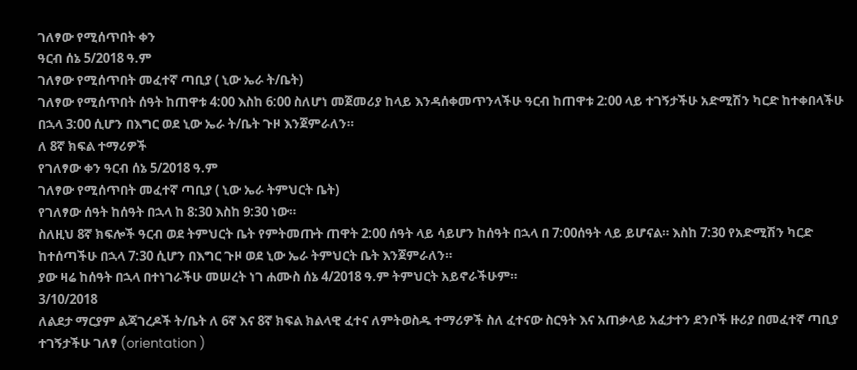ገለፃው የሚሰጥበት ቀን
ዓርብ ሰኔ 5/2018 ዓ.ም
ገለፃው የሚሰጥበት መፈተኛ ጣቢያ ( ኒው ኤራ ት/ቤት)
ገለፃው የሚሰጥበት ሰዓት ከጠዋቱ 4:00 እስከ 6:00 ስለሆነ መጀመሪያ ከላይ እንዳሰቀመጥንላችሁ ዓርብ ከጠዋቱ 2:00 ላይ ተገኝታችሁ አድሚሽን ካርድ ከተቀበላችሁ በኋላ 3:00 ሲሆን በእግር ወደ ኒው ኤራ ት/ቤት ጉዞ እንጀምራለን።
ለ 8ኛ ክፍል ተማሪዎች
የገለፃው ቀን ዓርብ ሰኔ 5/2018 ዓ.ም
ገለፃው የሚሰጥበት መፈተኛ ጣቢያ ( ኒው ኤራ ትምህርት ቤት)
የገለፃው ሰዓት ከሰዓት በኋላ ከ 8:30 እስከ 9:30 ነው።
ስለዚህ 8ኛ ክፍሎች ዓርብ ወደ ትምህርት ቤት የምትመጡት ጠዋት 2:00 ሰዓት ላይ ሳይሆን ከሰዓት በኋላ በ 7:00ሰዓት ላይ ይሆናል። እስከ 7:30 የአድሚሽን ካርድ ከተሰጣችሁ በኋላ 7:30 ሲሆን በእግር ጉዞ ወደ ኒው ኤራ ትምህርት ቤት እንጀምራለን።
ያው ዛሬ ከሰዓት በኋላ በተነገራችሁ መሠረት ነገ ሐሙስ ሰኔ 4/2018 ዓ.ም ትምህርት አይኖራችሁም።
3/10/2018
ለልደታ ማርያም ልጃገረዶች ት/ቤት ለ 6ኛ እና 8ኛ ክፍል ክልላዊ ፈተና ለምትወስዱ ተማሪዎች ስለ ፈተናው ስርዓት እና አጠቃላይ አፈታተን ደንቦች ዙሪያ በመፈተኛ ጣቢያ ተገኝታችሁ ገለፃ (orientation )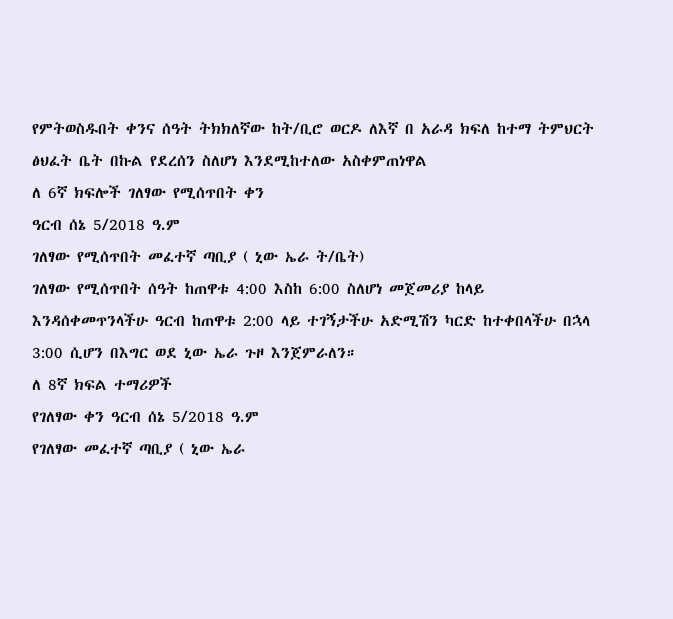የምትወስዱበት ቀንና ሰዓት ትክክለኛው ከት/ቢሮ ወርዶ ለእኛ በ አራዳ ክፍለ ከተማ ትምህርት ፅህፈት ቤት በኩል የደረሰን ስለሆነ እንደሚከተለው አስቀምጠነዋል
ለ 6ኛ ክፍሎች ገለፃው የሚሰጥበት ቀን
ዓርብ ሰኔ 5/2018 ዓ.ም
ገለፃው የሚሰጥበት መፈተኛ ጣቢያ ( ኒው ኤራ ት/ቤት)
ገለፃው የሚሰጥበት ሰዓት ከጠዋቱ 4:00 እስከ 6:00 ስለሆነ መጀመሪያ ከላይ እንዳሰቀመጥንላችሁ ዓርብ ከጠዋቱ 2:00 ላይ ተገኝታችሁ አድሚሽን ካርድ ከተቀበላችሁ በኋላ 3:00 ሲሆን በእግር ወደ ኒው ኤራ ጉዞ እንጀምራለን።
ለ 8ኛ ክፍል ተማሪዎች
የገለፃው ቀን ዓርብ ሰኔ 5/2018 ዓ.ም
የገለፃው መፈተኛ ጣቢያ ( ኒው ኤራ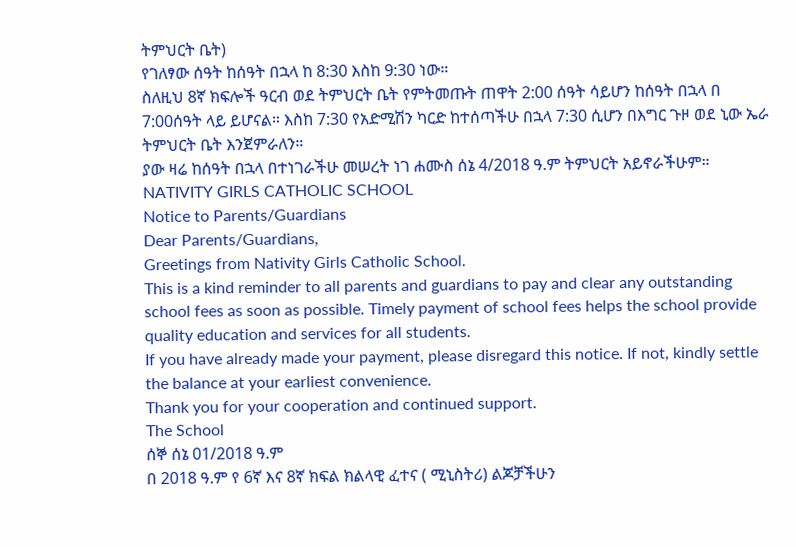ትምህርት ቤት)
የገለፃው ሰዓት ከሰዓት በኋላ ከ 8:30 እስከ 9:30 ነው።
ስለዚህ 8ኛ ክፍሎች ዓርብ ወደ ትምህርት ቤት የምትመጡት ጠዋት 2:00 ሰዓት ሳይሆን ከሰዓት በኋላ በ 7:00ሰዓት ላይ ይሆናል። እስከ 7:30 የአድሚሽን ካርድ ከተሰጣችሁ በኋላ 7:30 ሲሆን በእግር ጉዞ ወደ ኒው ኤራ ትምህርት ቤት እንጀምራለን።
ያው ዛሬ ከሰዓት በኋላ በተነገራችሁ መሠረት ነገ ሐሙስ ሰኔ 4/2018 ዓ.ም ትምህርት አይኖራችሁም።
NATIVITY GIRLS CATHOLIC SCHOOL
Notice to Parents/Guardians
Dear Parents/Guardians,
Greetings from Nativity Girls Catholic School.
This is a kind reminder to all parents and guardians to pay and clear any outstanding school fees as soon as possible. Timely payment of school fees helps the school provide quality education and services for all students.
If you have already made your payment, please disregard this notice. If not, kindly settle the balance at your earliest convenience.
Thank you for your cooperation and continued support.
The School
ሰኞ ሰኔ 01/2018 ዓ.ም
በ 2018 ዓ.ም የ 6ኛ እና 8ኛ ክፍል ክልላዊ ፈተና ( ሚኒስትሪ) ልጆቻችሁን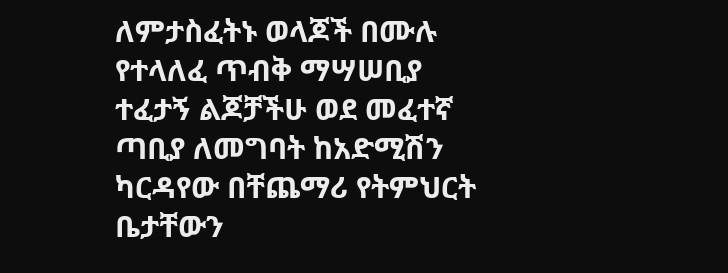ለምታስፈትኑ ወላጆች በሙሉ የተላለፈ ጥብቅ ማሣሠቢያ
ተፈታኝ ልጆቻችሁ ወደ መፈተኛ ጣቢያ ለመግባት ከአድሚሽን ካርዳየው በቸጨማሪ የትምህርት ቤታቸውን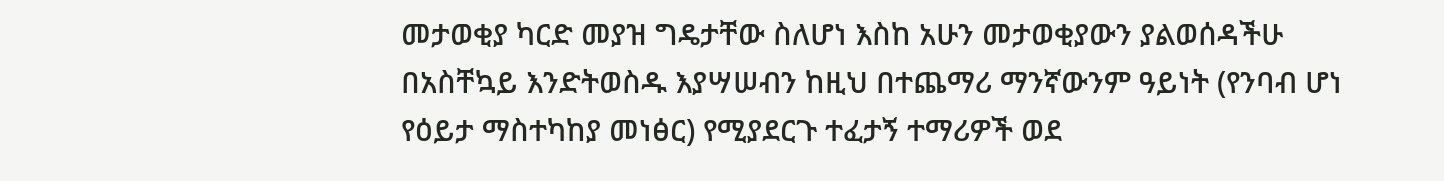መታወቂያ ካርድ መያዝ ግዴታቸው ስለሆነ እስከ አሁን መታወቂያውን ያልወሰዳችሁ በአስቸኳይ እንድትወስዱ እያሣሠብን ከዚህ በተጨማሪ ማንኛውንም ዓይነት (የንባብ ሆነ የዕይታ ማስተካከያ መነፅር) የሚያደርጉ ተፈታኝ ተማሪዎች ወደ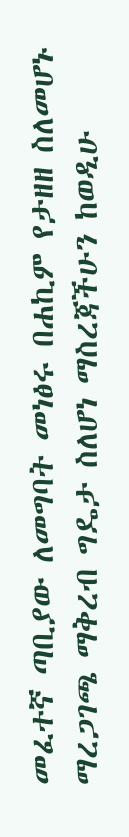መፈተኛ ጣቢያው ለመግባት መነፅሩ በሐኪም የታዘዘ ስለመሆኑ ማረጋገጫ ማቅረብ ግዴታ ስለሆነ ማስረጃችሁን ከወዲሁ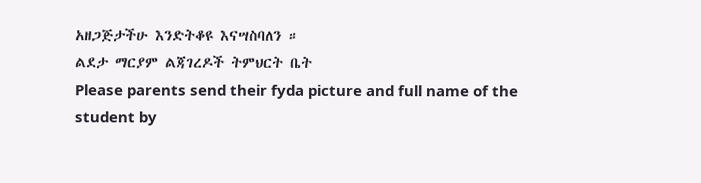አዘጋጅታችሁ እንድትቆዩ እናሣስባለን ።
ልደታ ማርያም ልጃገረዶች ትምህርት ቤት
Please parents send their fyda picture and full name of the student by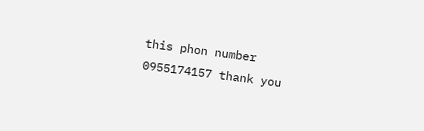this phon number 0955174157 thank you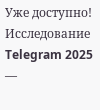Уже доступно! Исследование Telegram 2025 —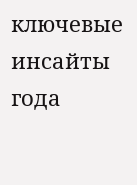ключевые инсайты года